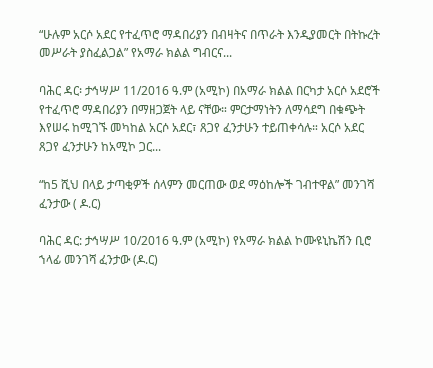“ሁሉም አርሶ አደር የተፈጥሮ ማዳበሪያን በብዛትና በጥራት እንዲያመርት በትኩረት መሥራት ያስፈልጋል” የአማራ ክልል ግብርና...

ባሕር ዳር፡ ታኅሣሥ 11/2016 ዓ.ም (አሚኮ) በአማራ ክልል በርካታ አርሶ አደሮች የተፈጥሮ ማዳበሪያን በማዘጋጀት ላይ ናቸው። ምርታማነትን ለማሳደግ በቁጭት እየሠሩ ከሚገኙ መካከል አርሶ አደር፣ ጸጋየ ፈንታሁን ተይጠቀሳሉ። አርሶ አደር ጸጋየ ፈንታሁን ከአሚኮ ጋር...

“ከ5 ሺህ በላይ ታጣቂዎች ሰላምን መርጠው ወደ ማዕከሎች ገብተዋል” መንገሻ ፈንታው ( ዶ.ር)

ባሕር ዳር: ታኅሣሥ 10/2016 ዓ.ም (አሚኮ) የአማራ ክልል ኮሙዩኒኬሽን ቢሮ ኀላፊ መንገሻ ፈንታው (ዶ.ር)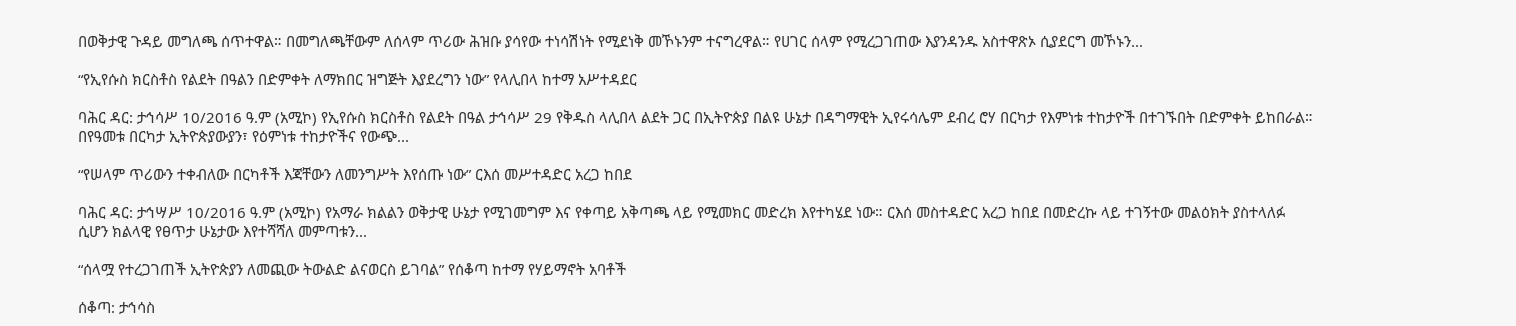በወቅታዊ ጉዳይ መግለጫ ሰጥተዋል። በመግለጫቸውም ለሰላም ጥሪው ሕዝቡ ያሳየው ተነሳሽነት የሚደነቅ መኾኑንም ተናግረዋል። የሀገር ሰላም የሚረጋገጠው እያንዳንዱ አስተዋጽኦ ሲያደርግ መኾኑን...

“የኢየሱስ ክርስቶስ የልደት በዓልን በድምቀት ለማክበር ዝግጅት እያደረግን ነው” የላሊበላ ከተማ አሥተዳደር

ባሕር ዳር: ታኅሳሥ 10/2016 ዓ.ም (አሚኮ) የኢየሱስ ክርስቶስ የልደት በዓል ታኅሳሥ 29 የቅዱስ ላሊበላ ልደት ጋር በኢትዮጵያ በልዩ ሁኔታ በዳግማዊት ኢየሩሳሌም ደብረ ሮሃ በርካታ የእምነቱ ተከታዮች በተገኙበት በድምቀት ይከበራል። በየዓመቱ በርካታ ኢትዮጵያውያን፣ የዕምነቱ ተከታዮችና የውጭ...

“የሠላም ጥሪውን ተቀብለው በርካቶች እጃቸውን ለመንግሥት እየሰጡ ነው” ርእሰ መሥተዳድር አረጋ ከበደ

ባሕር ዳር: ታኅሣሥ 10/2016 ዓ.ም (አሚኮ) የአማራ ክልልን ወቅታዊ ሁኔታ የሚገመግም እና የቀጣይ አቅጣጫ ላይ የሚመክር መድረክ እየተካሄደ ነው። ርእሰ መስተዳድር አረጋ ከበደ በመድረኩ ላይ ተገኝተው መልዕክት ያስተላለፉ ሲሆን ክልላዊ የፀጥታ ሁኔታው እየተሻሻለ መምጣቱን...

“ሰላሟ የተረጋገጠች ኢትዮጵያን ለመጪው ትውልድ ልናወርስ ይገባል” የሰቆጣ ከተማ የሃይማኖት አባቶች

ሰቆጣ: ታኅሳስ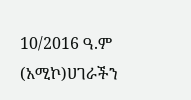10/2016 ዓ.ም (አሚኮ)ሀገራችን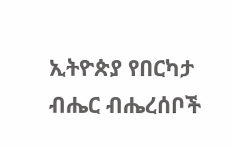ኢትዮጵያ የበርካታ ብሔር ብሔረሰቦች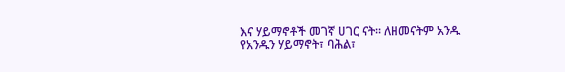እና ሃይማኖቶች መገኛ ሀገር ናት። ለዘመናትም አንዱ የአንዱን ሃይማኖት፣ ባሕል፣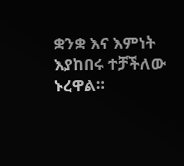ቋንቋ እና እምነት እያከበሩ ተቻችለው ኑረዋል።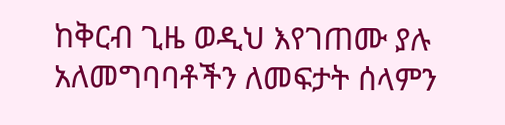ከቅርብ ጊዜ ወዲህ እየገጠሙ ያሉ አለመግባባቶችን ለመፍታት ሰላምን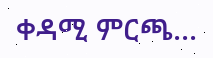ቀዳሚ ምርጫ...